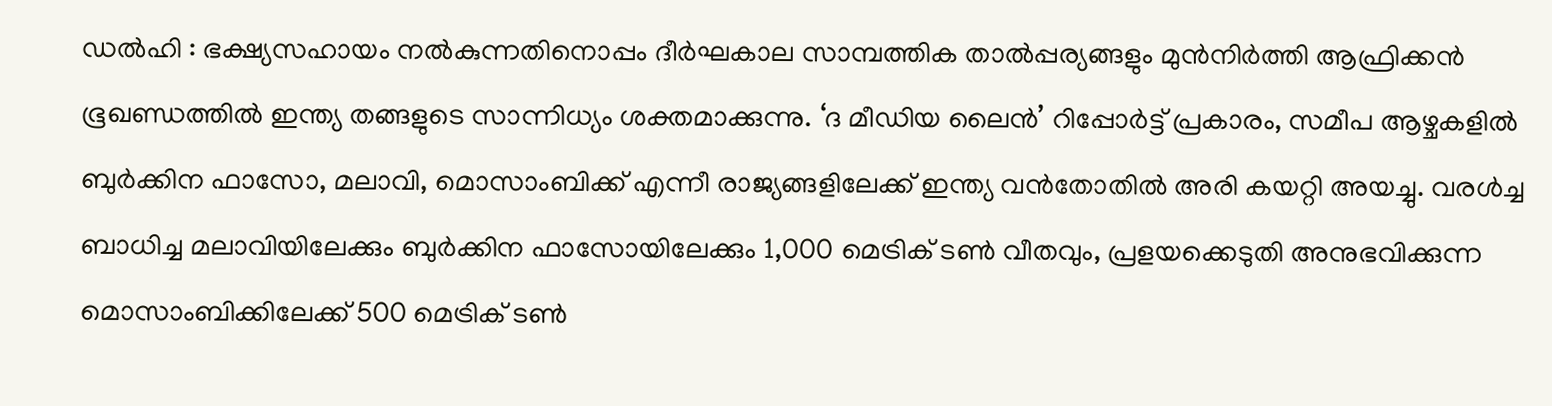ഡൽഹി : ഭക്ഷ്യസഹായം നൽകുന്നതിനൊപ്പം ദീർഘകാല സാമ്പത്തിക താൽപ്പര്യങ്ങളും മുൻനിർത്തി ആഫ്രിക്കൻ ഭൂഖണ്ഡത്തിൽ ഇന്ത്യ തങ്ങളുടെ സാന്നിധ്യം ശക്തമാക്കുന്നു. ‘ദ മീഡിയ ലൈൻ’ റിപ്പോർട്ട് പ്രകാരം, സമീപ ആഴ്ചകളിൽ ബുർക്കിന ഫാസോ, മലാവി, മൊസാംബിക്ക് എന്നീ രാജ്യങ്ങളിലേക്ക് ഇന്ത്യ വൻതോതിൽ അരി കയറ്റി അയച്ചു. വരൾച്ച ബാധിച്ച മലാവിയിലേക്കും ബുർക്കിന ഫാസോയിലേക്കും 1,000 മെട്രിക് ടൺ വീതവും, പ്രളയക്കെടുതി അനുഭവിക്കുന്ന മൊസാംബിക്കിലേക്ക് 500 മെട്രിക് ടൺ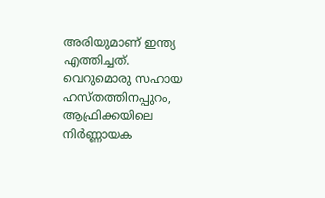അരിയുമാണ് ഇന്ത്യ എത്തിച്ചത്.
വെറുമൊരു സഹായ ഹസ്തത്തിനപ്പുറം, ആഫ്രിക്കയിലെ നിർണ്ണായക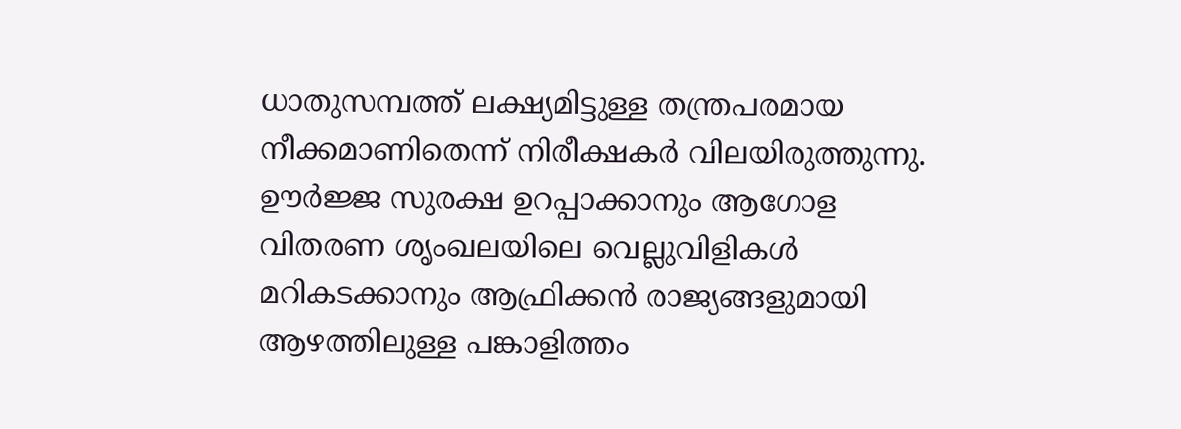ധാതുസമ്പത്ത് ലക്ഷ്യമിട്ടുള്ള തന്ത്രപരമായ നീക്കമാണിതെന്ന് നിരീക്ഷകർ വിലയിരുത്തുന്നു. ഊർജ്ജ സുരക്ഷ ഉറപ്പാക്കാനും ആഗോള വിതരണ ശൃംഖലയിലെ വെല്ലുവിളികൾ മറികടക്കാനും ആഫ്രിക്കൻ രാജ്യങ്ങളുമായി ആഴത്തിലുള്ള പങ്കാളിത്തം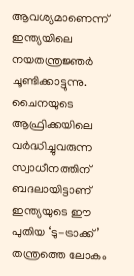ആവശ്യമാണെന്ന് ഇന്ത്യയിലെ നയതന്ത്രജ്ഞർ ചൂണ്ടിക്കാട്ടുന്നു. ചൈനയുടെ ആഫ്രിക്കയിലെ വർദ്ധിച്ചുവരുന്ന സ്വാധീനത്തിന് ബദലായിട്ടാണ് ഇന്ത്യയുടെ ഈ പുതിയ ‘ടു-ട്രാക്ക്’ തന്ത്രത്തെ ലോകം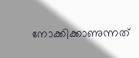നോക്കിക്കാണുന്നത്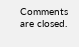Comments are closed.